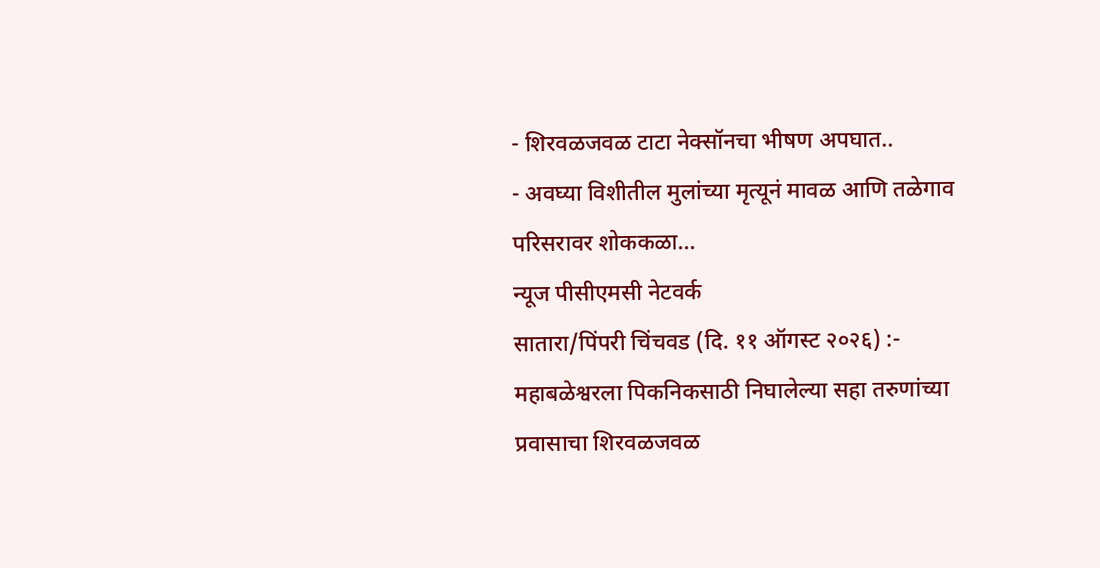- शिरवळजवळ टाटा नेक्सॉनचा भीषण अपघात..
- अवघ्या विशीतील मुलांच्या मृत्यूनं मावळ आणि तळेगाव परिसरावर शोककळा…
न्यूज पीसीएमसी नेटवर्क
सातारा/पिंपरी चिंचवड (दि. ११ ऑगस्ट २०२६) :- महाबळेश्वरला पिकनिकसाठी निघालेल्या सहा तरुणांच्या प्रवासाचा शिरवळजवळ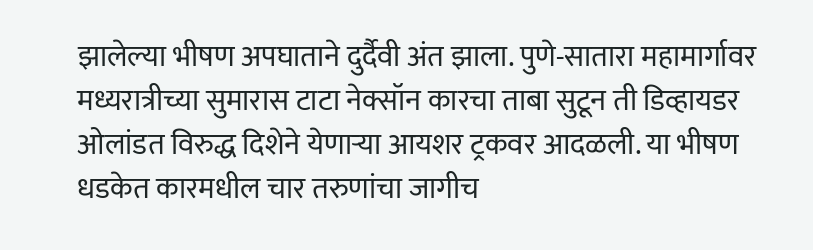झालेल्या भीषण अपघाताने दुर्दैवी अंत झाला. पुणे-सातारा महामार्गावर मध्यरात्रीच्या सुमारास टाटा नेक्सॉन कारचा ताबा सुटून ती डिव्हायडर ओलांडत विरुद्ध दिशेने येणाऱ्या आयशर ट्रकवर आदळली. या भीषण धडकेत कारमधील चार तरुणांचा जागीच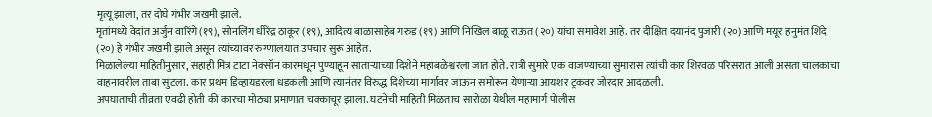मृत्यू झाला, तर दोघे गंभीर जखमी झाले.
मृतांमध्ये वेदांत अर्जुन वारिंगे (१९), सोनलिंग धीरेंद्र ठाकूर (१९), आदित्य बाळासाहेब गरुड (१९) आणि निखिल बाळू राऊत (२०) यांचा समावेश आहे. तर दीक्षित दयानंद पुजारी (२०) आणि मयूर हनुमंत शिंदे (२०) हे गंभीर जखमी झाले असून त्यांच्यावर रुग्णालयात उपचार सुरू आहेत.
मिळालेल्या माहितीनुसार, सहाही मित्र टाटा नेक्सॉन कारमधून पुण्याहून साताऱ्याच्या दिशेने महाबळेश्वरला जात होते. रात्री सुमारे एक वाजण्याच्या सुमारास त्यांची कार शिरवळ परिसरात आली असता चालकाचा वाहनावरील ताबा सुटला. कार प्रथम डिव्हायडरला धडकली आणि त्यानंतर विरुद्ध दिशेच्या मार्गावर जाऊन समोरून येणाऱ्या आयशर ट्रकवर जोरदार आदळली.
अपघाताची तीव्रता एवढी होती की कारचा मोठ्या प्रमाणात चक्काचूर झाला. घटनेची माहिती मिळताच सारोळा येथील महामार्ग पोलीस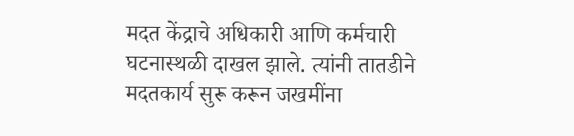मदत केंद्राचे अधिकारी आणि कर्मचारी घटनास्थळी दाखल झाले. त्यांनी तातडीने मदतकार्य सुरू करून जखमींना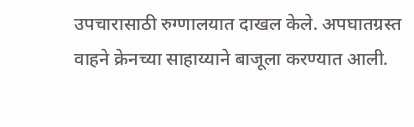उपचारासाठी रुग्णालयात दाखल केले. अपघातग्रस्त वाहने क्रेनच्या साहाय्याने बाजूला करण्यात आली.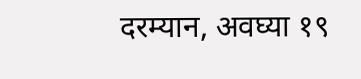दरम्यान, अवघ्या १९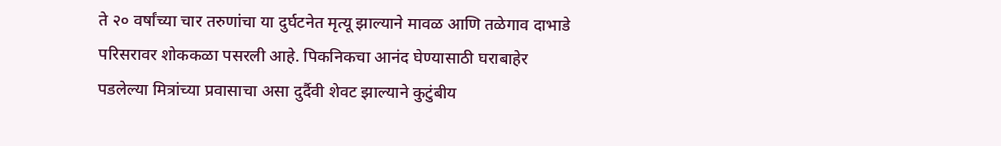ते २० वर्षांच्या चार तरुणांचा या दुर्घटनेत मृत्यू झाल्याने मावळ आणि तळेगाव दाभाडे परिसरावर शोककळा पसरली आहे. पिकनिकचा आनंद घेण्यासाठी घराबाहेर पडलेल्या मित्रांच्या प्रवासाचा असा दुर्दैवी शेवट झाल्याने कुटुंबीय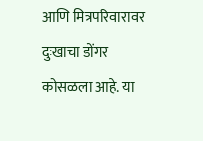आणि मित्रपरिवारावर दुःखाचा डोंगर कोसळला आहे. या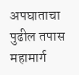अपघाताचा पुढील तपास महामार्ग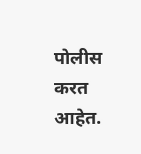पोलीस करत आहेत.